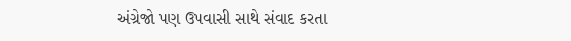અંગ્રેજો પણ ઉપવાસી સાથે સંવાદ કરતા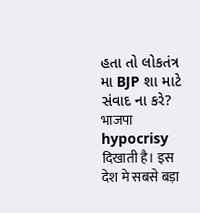હતા તો લોકતંત્ર મા BJP શા માટે સંવાદ ના કરે?
भाजपा hypocrisy दिखाती है। इस देश मे सबसे बड़ा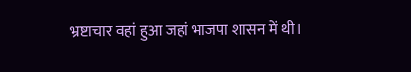भ्रष्टाचार वहां हुआ जहां भाजपा शासन में थी।